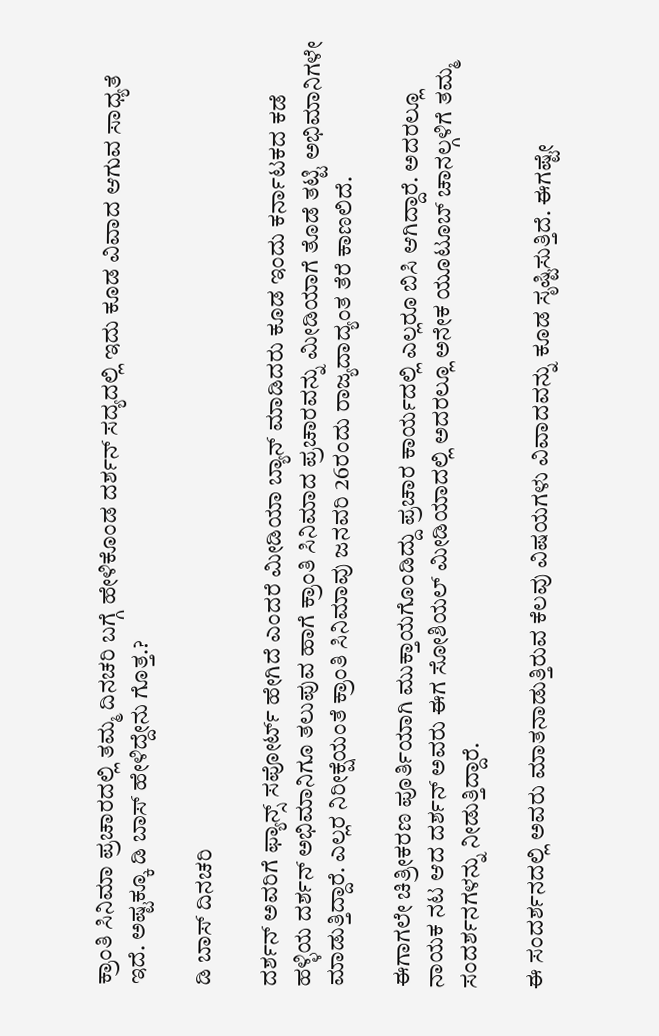ಕ್ರಾಂತಿ ಸಿನಿಮಾ ಪ್ರಚಾರದಲ್ಲಿ ತಮ್ಮ ದಿನಚರಿ ಬಗ್ಗೆ ಹೇಳಿಕೊಂಡ ದರ್ಶನ್ ಸದ್ಯದಲ್ಲಿ ಇದು ಕೂಡ ವಿವಾದ ಆಗುವ ಸಾಧ್ಯತೆ ಇದೆ. ಅಷ್ಟಕ್ಕೂ ಡಿ ಬಾಸ್ ಹೇಳಿದ್ದೇನು ಗೊತ್ತ.?

ಡಿ ಬಾಸ್ ದಿನಚರಿ

ದರ್ಶನ್ ಅವರಿಗೆ ಫ್ಯಾನ್ಸ್ ಸಪೋರ್ಟ್ ಹೇಗಿದೆ ಎಂದರೆ ಮೀಡಿಯಾ ಬ್ಯಾನ್ ಮಾಡಿದರು ಕೂಡ ಇಂದು ಕರ್ನಾಟಕದ ಕಡೆ ಹಳ್ಳಿಯ ದರ್ಶನ್ ಅಭಿಮಾನಿಗೂ ತಲುಪುವ ಹಾಗೆ ಕ್ರಾಂತಿ ಸಿನಿಮಾದ ಪ್ರಚಾರವನ್ನು ಮೀಡಿಯಾಗೆ ತೊಡೆ ತಟ್ಟಿ ಅಭಿಮಾನಿಗಳೇ ಮಾಡುತ್ತಿದ್ದಾರೆ. ಎಲ್ಲರ ನಿರೀಕ್ಷೆಯಂತೆ ಕ್ರಾಂತಿ ಸಿನಿಮಾವು ಜನವರಿ 26ರಂದು ರಾಜ್ಯದಾದ್ಯಂತ ತೆರೆ ಕಾಣಲಿದೆ.

ಈಗಾಗಲೇ ಚಿತ್ರೀಕರಣ ಪೂರ್ತಿಯಾಗಿ ಮುಕ್ತಾಯಗೊಂಡಿದ್ದು ಪ್ರಚಾರ ಕಾರ್ಯದಲ್ಲಿ ಎಲ್ಲರೂ ಬಿಸಿ ಆಗಿದ್ದಾರೆ. ಅದರಲ್ಲೂ ನಾಯಕ ನಟ ಆದ ದರ್ಶನ್ ಅವರು ಈಗ ಸೋಶಿಯಲ್ ಮೀಡಿಯಾದಲ್ಲಿ ಅದರಲ್ಲೂ ಅನೇಕ ಯೂಟೂಬ್ ಚಾನಲ್ಗಳಿಗೆ ತಮ್ಮ ಸಂದರ್ಶನಗಳನ್ನು ನೀಡುತ್ತಿದ್ದಾರೆ.

ಈ ಸಂದರ್ಶನದಲ್ಲಿ ಅವರು ಮಾತನಾಡುತ್ತಿರುವ ಕೆಲವು ವಿಷಯಗಳು ವಿವಾದವನ್ನು ಕೂಡ ಸೃಷ್ಟಿಸುತ್ತಿದೆ. ಈಗಷ್ಟೇ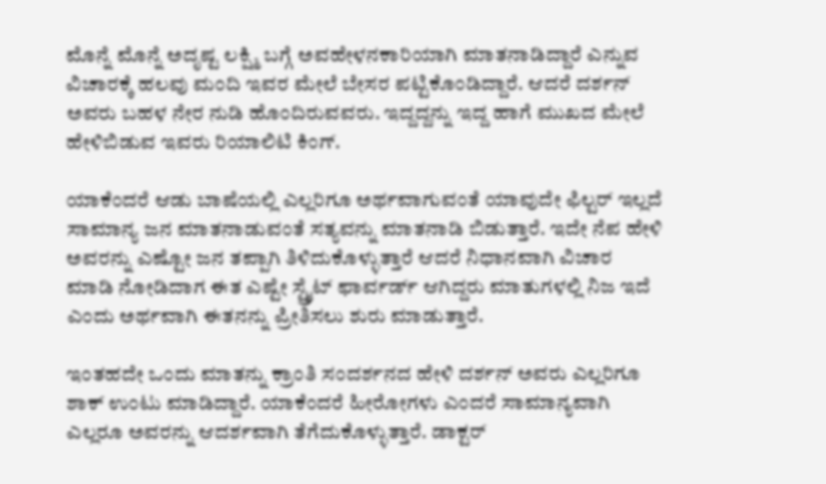ಮೊನ್ನೆ ಮೊನ್ನೆ ಅದೃಷ್ಟ ಲಕ್ಷ್ಮಿ ಬಗ್ಗೆ ಅವಹೇಳನಕಾರಿಯಾಗಿ ಮಾತನಾಡಿದ್ದಾರೆ ಎನ್ನುವ ವಿಚಾರಕ್ಕೆ ಹಲವು ಮಂದಿ ಇವರ ಮೇಲೆ ಬೇಸರ ಪಟ್ಟಿಕೊಂಡಿದ್ದಾರೆ. ಆದರೆ ದರ್ಶನ್ ಅವರು ಬಹಳ ನೇರ ನುಡಿ ಹೊಂದಿರುವವರು. ಇದ್ದದ್ದನ್ನು ಇದ್ದ ಹಾಗೆ ಮುಖದ ಮೇಲೆ ಹೇಳಿಬಿಡುವ ಇವರು ರಿಯಾಲಿಟಿ ಕಿಂಗ್.

ಯಾಕೆಂದರೆ ಆಡು ಬಾಷೆಯಲ್ಲಿ ಎಲ್ಲರಿಗೂ ಅರ್ಥವಾಗುವಂತೆ ಯಾವುದೇ ಫಿಲ್ಟರ್ ಇಲ್ಲದೆ ಸಾಮಾನ್ಯ ಜನ ಮಾತನಾಡುವಂತೆ ಸತ್ಯವನ್ನು ಮಾತನಾಡಿ ಬಿಡುತ್ತಾರೆ. ಇದೇ ನೆಪ ಹೇಳಿ ಅವರನ್ನು ಎಷ್ಟೋ ಜನ ತಪ್ಪಾಗಿ ತಿಳಿದುಕೊಳ್ಳುತ್ತಾರೆ ಆದರೆ ನಿಧಾನವಾಗಿ ವಿಚಾರ ಮಾಡಿ ನೋಡಿದಾಗ ಈತ ಎಷ್ಟೇ ಸ್ಟ್ರೈಟ್ ಫಾರ್ವರ್ಡ್ ಆಗಿದ್ದರು ಮಾತುಗಳಲ್ಲಿ ನಿಜ ಇದೆ ಎಂದು ಅರ್ಥವಾಗಿ ಈತನನ್ನು ಪ್ರೀತಿಸಲು ಶುರು ಮಾಡುತ್ತಾರೆ.

ಇಂತಹದೇ ಒಂದು ಮಾತನ್ನು ಕ್ರಾಂತಿ ಸಂದರ್ಶನದ ಹೇಳಿ ದರ್ಶನ್ ಅವರು ಎಲ್ಲರಿಗೂ ಶಾಕ್ ಉಂಟು ಮಾಡಿದ್ದಾರೆ. ಯಾಕೆಂದರೆ ಹೀರೋಗಳು ಎಂದರೆ ಸಾಮಾನ್ಯವಾಗಿ ಎಲ್ಲರೂ ಅವರನ್ನು ಆದರ್ಶವಾಗಿ ತೆಗೆದುಕೊಳ್ಳುತ್ತಾರೆ. ಡಾಕ್ಟರ್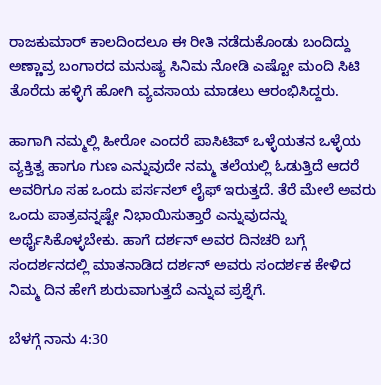ರಾಜಕುಮಾರ್ ಕಾಲದಿಂದಲೂ ಈ ರೀತಿ ನಡೆದುಕೊಂಡು ಬಂದಿದ್ದು ಅಣ್ಣಾವ್ರ ಬಂಗಾರದ ಮನುಷ್ಯ ಸಿನಿಮ ನೋಡಿ ಎಷ್ಟೋ ಮಂದಿ ಸಿಟಿ ತೊರೆದು ಹಳ್ಳಿಗೆ ಹೋಗಿ ವ್ಯವಸಾಯ ಮಾಡಲು ಆರಂಭಿಸಿದ್ದರು.

ಹಾಗಾಗಿ ನಮ್ಮಲ್ಲಿ ಹೀರೋ ಎಂದರೆ ಪಾಸಿಟಿವ್ ಒಳ್ಳೆಯತನ ಒಳ್ಳೆಯ ವ್ಯಕ್ತಿತ್ವ ಹಾಗೂ ಗುಣ ಎನ್ನುವುದೇ ನಮ್ಮ ತಲೆಯಲ್ಲಿ ಓಡುತ್ತಿದೆ ಆದರೆ ಅವರಿಗೂ ಸಹ ಒಂದು ಪರ್ಸನಲ್ ಲೈಫ್ ಇರುತ್ತದೆ. ತೆರೆ ಮೇಲೆ ಅವರು ಒಂದು ಪಾತ್ರವನ್ನಷ್ಟೇ ನಿಭಾಯಿಸುತ್ತಾರೆ ಎನ್ನುವುದನ್ನು ಅರ್ಥೈಸಿಕೊಳ್ಳಬೇಕು. ಹಾಗೆ ದರ್ಶನ್ ಅವರ ದಿನಚರಿ ಬಗ್ಗೆ ಸಂದರ್ಶನದಲ್ಲಿ ಮಾತನಾಡಿದ ದರ್ಶನ್ ಅವರು ಸಂದರ್ಶಕ ಕೇಳಿದ ನಿಮ್ಮ ದಿನ ಹೇಗೆ ಶುರುವಾಗುತ್ತದೆ ಎನ್ನುವ ಪ್ರಶ್ನೆಗೆ.

ಬೆಳಗ್ಗೆ ನಾನು 4:30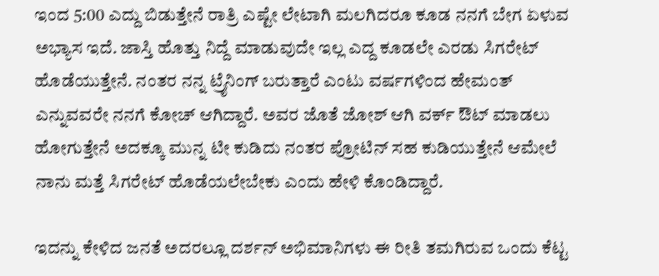ಇಂದ 5:00 ಎದ್ದು ಬಿಡುತ್ತೇನೆ ರಾತ್ರಿ ಎಷ್ಟೇ ಲೇಟಾಗಿ ಮಲಗಿದರೂ ಕೂಡ ನನಗೆ ಬೇಗ ಏಳುವ ಅಭ್ಯಾಸ ಇದೆ. ಜಾಸ್ತಿ ಹೊತ್ತು ನಿದ್ದೆ ಮಾಡುವುದೇ ಇಲ್ಲ ಎದ್ದ ಕೂಡಲೇ ಎರಡು ಸಿಗರೇಟ್ ಹೊಡೆಯುತ್ತೇನೆ. ನಂತರ ನನ್ನ ಟ್ರೈನಿಂಗ್ ಬರುತ್ತಾರೆ ಎಂಟು ವರ್ಷಗಳಿಂದ ಹೇಮಂತ್ ಎನ್ನುವವರೇ ನನಗೆ ಕೋಚ್ ಆಗಿದ್ದಾರೆ. ಅವರ ಜೊತೆ ಜೋಶ್ ಆಗಿ ವರ್ಕ್ ಔಟ್ ಮಾಡಲು ಹೋಗುತ್ತೇನೆ ಅದಕ್ಕೂ ಮುನ್ನ ಟೀ ಕುಡಿದು ನಂತರ ಪ್ರೋಟಿನ್ ಸಹ ಕುಡಿಯುತ್ತೇನೆ ಆಮೇಲೆ ನಾನು ಮತ್ತೆ ಸಿಗರೇಟ್ ಹೊಡೆಯಲೇಬೇಕು ಎಂದು ಹೇಳಿ ಕೊಂಡಿದ್ದಾರೆ.

ಇದನ್ನು ಕೇಳಿದ ಜನತೆ ಅದರಲ್ಲೂ ದರ್ಶನ್ ಅಭಿಮಾನಿಗಳು ಈ ರೀತಿ ತಮಗಿರುವ ಒಂದು ಕೆಟ್ಟ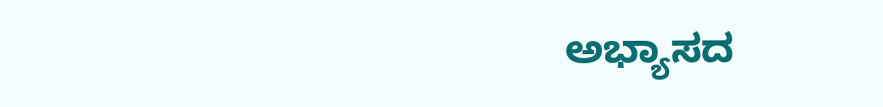ಅಭ್ಯಾಸದ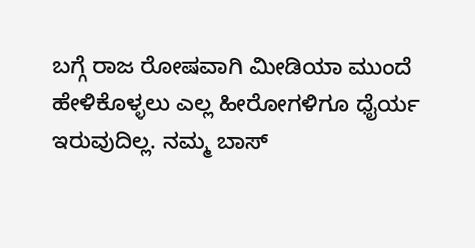ಬಗ್ಗೆ ರಾಜ ರೋಷವಾಗಿ ಮೀಡಿಯಾ ಮುಂದೆ ಹೇಳಿಕೊಳ್ಳಲು ಎಲ್ಲ ಹೀರೋಗಳಿಗೂ ಧೈರ್ಯ ಇರುವುದಿಲ್ಲ. ನಮ್ಮ ಬಾಸ್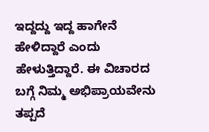ಇದ್ದದ್ದು ಇದ್ದ ಹಾಗೇನೆ ಹೇಳಿದ್ದಾರೆ ಎಂದು ಹೇಳುತ್ತಿದ್ದಾರೆ. ಈ ವಿಚಾರದ ಬಗ್ಗೆ ನಿಮ್ಮ ಅಭಿಪ್ರಾಯವೇನು ತಪ್ಪದೆ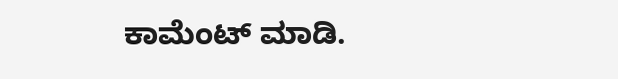ಕಾಮೆಂಟ್ ಮಾಡಿ.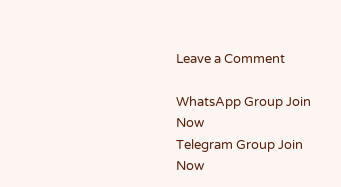Leave a Comment

WhatsApp Group Join Now
Telegram Group Join Now